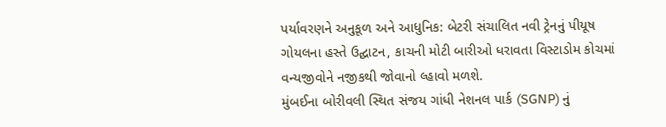પર્યાવરણને અનુકૂળ અને આધુનિક: બેટરી સંચાલિત નવી ટ્રેનનું પીયૂષ ગોયલના હસ્તે ઉદ્ઘાટન, કાચની મોટી બારીઓ ધરાવતા વિસ્ટાડોમ કોચમાં વન્યજીવોને નજીકથી જોવાનો લ્હાવો મળશે.
મુંબઈના બોરીવલી સ્થિત સંજય ગાંધી નેશનલ પાર્ક (SGNP) નું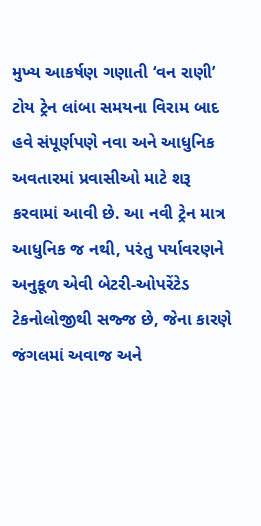મુખ્ય આકર્ષણ ગણાતી ‘વન રાણી’ ટોય ટ્રેન લાંબા સમયના વિરામ બાદ હવે સંપૂર્ણપણે નવા અને આધુનિક અવતારમાં પ્રવાસીઓ માટે શરૂ કરવામાં આવી છે. આ નવી ટ્રેન માત્ર આધુનિક જ નથી, પરંતુ પર્યાવરણને અનુકૂળ એવી બેટરી-ઓપરેંટેડ ટેકનોલોજીથી સજ્જ છે, જેના કારણે જંગલમાં અવાજ અને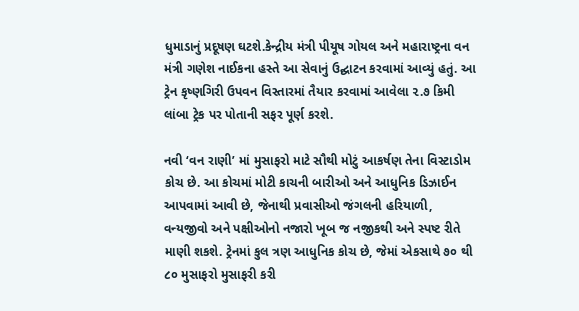ધુમાડાનું પ્રદૂષણ ઘટશે.કેન્દ્રીય મંત્રી પીયૂષ ગોયલ અને મહારાષ્ટ્રના વન મંત્રી ગણેશ નાઈકના હસ્તે આ સેવાનું ઉદ્ઘાટન કરવામાં આવ્યું હતું. આ ટ્રેન કૃષ્ણગિરી ઉપવન વિસ્તારમાં તૈયાર કરવામાં આવેલા ૨.૭ કિમી લાંબા ટ્રેક પર પોતાની સફર પૂર્ણ કરશે.

નવી ‘વન રાણી’ માં મુસાફરો માટે સૌથી મોટું આકર્ષણ તેના વિસ્ટાડોમ કોચ છે. આ કોચમાં મોટી કાચની બારીઓ અને આધુનિક ડિઝાઈન આપવામાં આવી છે, જેનાથી પ્રવાસીઓ જંગલની હરિયાળી, વન્યજીવો અને પક્ષીઓનો નજારો ખૂબ જ નજીકથી અને સ્પષ્ટ રીતે માણી શકશે. ટ્રેનમાં કુલ ત્રણ આધુનિક કોચ છે, જેમાં એકસાથે ૭૦ થી ૮૦ મુસાફરો મુસાફરી કરી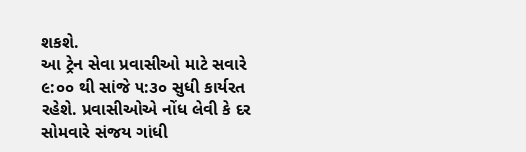શકશે.
આ ટ્રેન સેવા પ્રવાસીઓ માટે સવારે ૯:૦૦ થી સાંજે ૫:૩૦ સુધી કાર્યરત રહેશે. પ્રવાસીઓએ નોંધ લેવી કે દર સોમવારે સંજય ગાંધી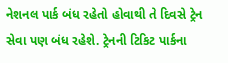નેશનલ પાર્ક બંધ રહેતો હોવાથી તે દિવસે ટ્રેન સેવા પણ બંધ રહેશે. ટ્રેનની ટિકિટ પાર્કના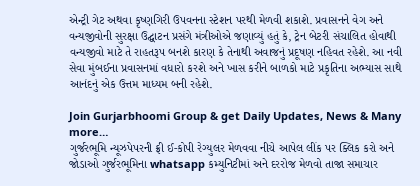એન્ટ્રી ગેટ અથવા કૃષ્ણગિરી ઉપવનના સ્ટેશન પરથી મેળવી શકાશે. પ્રવાસનને વેગ અને વન્યજીવોની સુરક્ષા ઉદ્ઘાટન પ્રસંગે મંત્રીઓએ જણાવ્યું હતું કે, ટ્રેન બેટરી સંચાલિત હોવાથી વન્યજીવો માટે તે રાહતરૂપ બનશે કારણ કે તેનાથી અવાજનું પ્રદૂષણ નહિવત રહેશે. આ નવી સેવા મુંબઈના પ્રવાસનમાં વધારો કરશે અને ખાસ કરીને બાળકો માટે પ્રકૃતિના અભ્યાસ સાથે આનંદનું એક ઉત્તમ માધ્યમ બની રહેશે.

Join Gurjarbhoomi Group & get Daily Updates, News & Many more…
ગુર્જરભૂમિ ન્યૂઝપેપરની ફ્રી ઈ-કોપી રેગ્યુલર મેળવવા નીચે આપેલ લીંક પર ક્લિક કરો અને જોડાઓ ગુર્જરભૂમિના whatsapp કમ્યુનિટીમાં અને દરરોજ મેળવો તાજા સમાચાર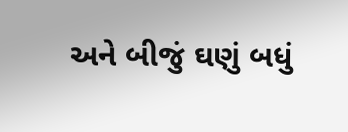અને બીજું ઘણું બધું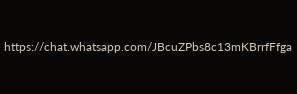https://chat.whatsapp.com/JBcuZPbs8c13mKBrrfFfga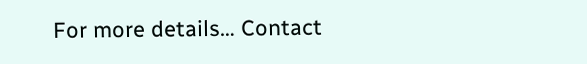For more details… Contact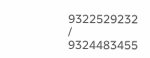9322529232 / 9324483455